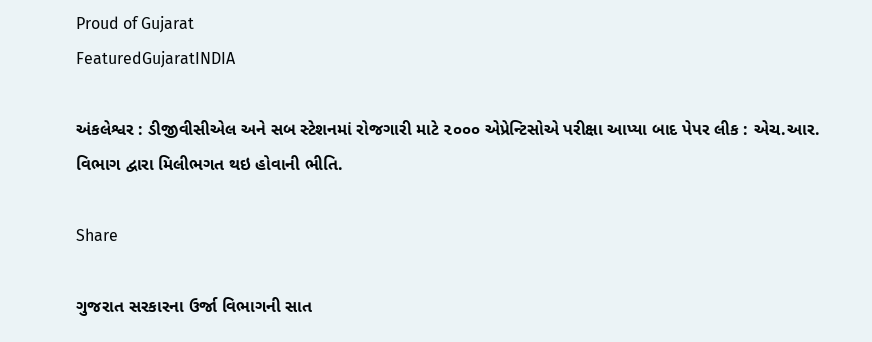Proud of Gujarat
FeaturedGujaratINDIA

અંકલેશ્વર : ડીજીવીસીએલ અને સબ સ્ટેશનમાં રોજગારી માટે ૨૦૦૦ એપ્રેન્ટિસોએ પરીક્ષા આપ્યા બાદ પેપર લીક : એચ.આર. વિભાગ દ્વારા મિલીભગત થઇ હોવાની ભીતિ.

Share

ગુજરાત સરકારના ઉર્જા વિભાગની સાત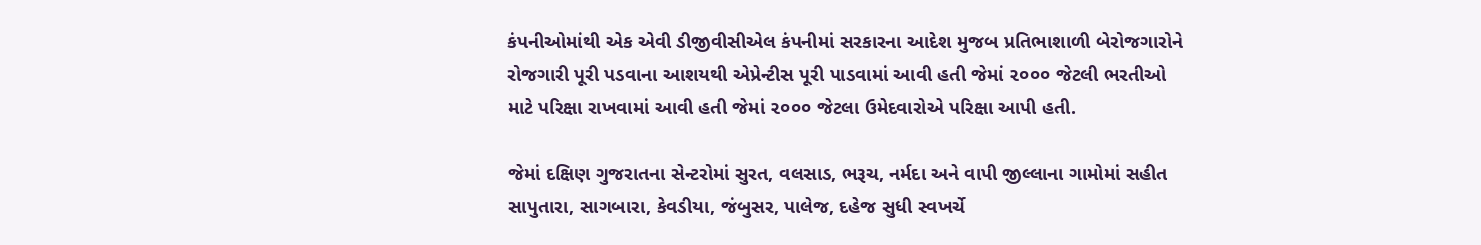કંપનીઓમાંથી એક એવી ડીજીવીસીએલ કંપનીમાં સરકારના આદેશ મુજબ પ્રતિભાશાળી બેરોજગારોને રોજગારી પૂરી પડવાના આશયથી એપ્રેન્ટીસ પૂરી પાડવામાં આવી હતી જેમાં ૨૦૦૦ જેટલી ભરતીઓ માટે પરિક્ષા રાખવામાં આવી હતી જેમાં ૨૦૦૦ જેટલા ઉમેદવારોએ પરિક્ષા આપી હતી.

જેમાં દક્ષિણ ગુજરાતના સેન્ટરોમાં સુરત, વલસાડ, ભરૂચ, નર્મદા અને વાપી જીલ્લાના ગામોમાં સહીત સાપુતારા, સાગબારા, કેવડીયા, જંબુસર, પાલેજ, દહેજ સુધી સ્વખર્ચે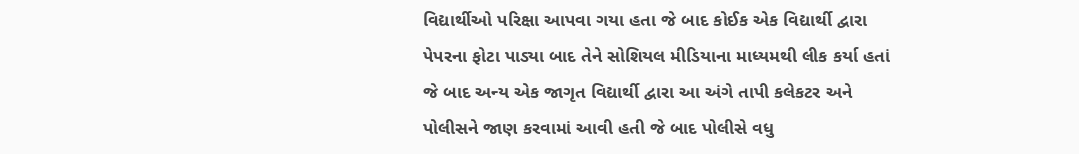વિદ્યાર્થીઓ પરિક્ષા આપવા ગયા હતા જે બાદ કોઈક એક વિદ્યાર્થી દ્વારા પેપરના ફોટા પાડ્યા બાદ તેને સોશિયલ મીડિયાના માધ્યમથી લીક કર્યા હતાં જે બાદ અન્ય એક જાગૃત વિદ્યાર્થી દ્વારા આ અંગે તાપી કલેકટર અને પોલીસને જાણ કરવામાં આવી હતી જે બાદ પોલીસે વધુ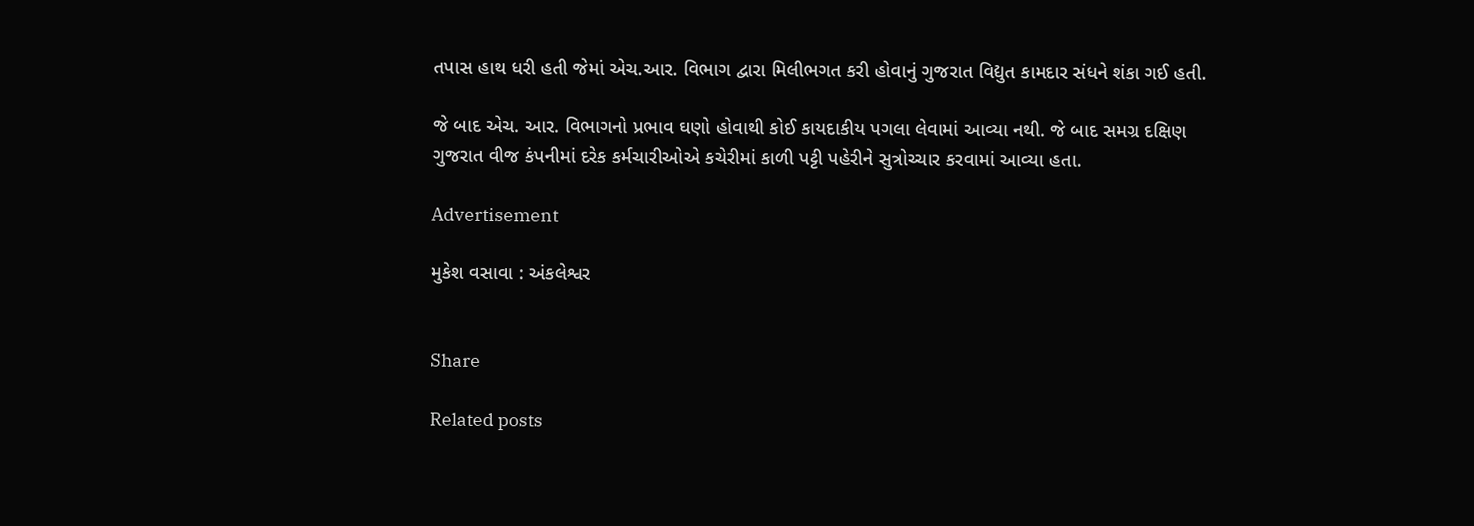તપાસ હાથ ધરી હતી જેમાં એચ.આર. વિભાગ દ્વારા મિલીભગત કરી હોવાનું ગુજરાત વિદ્યુત કામદાર સંધને શંકા ગઈ હતી.

જે બાદ એચ. આર. વિભાગનો પ્રભાવ ઘણો હોવાથી કોઈ કાયદાકીય પગલા લેવામાં આવ્યા નથી. જે બાદ સમગ્ર દક્ષિણ ગુજરાત વીજ કંપનીમાં દરેક કર્મચારીઓએ કચેરીમાં કાળી પટ્ટી પહેરીને સુત્રોચ્ચાર કરવામાં આવ્યા હતા.

Advertisement

મુકેશ વસાવા : અંકલેશ્વર


Share

Related posts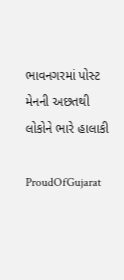ભાવનગરમાં પોસ્ટ મેનની અછતથી લોકોને ભારે હાલાકી

ProudOfGujarat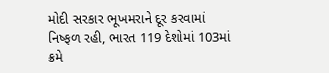મોદી સરકાર ભૂખમરાને દૂર કરવામાં નિષ્ફળ રહી, ભારત 119 દેશોમાં 103માં ક્રમે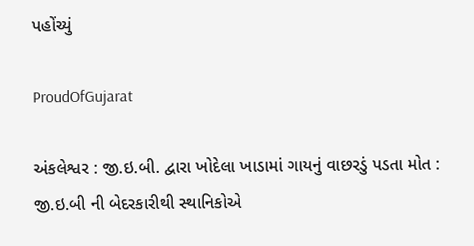પહોંચ્યું

ProudOfGujarat

અંકલેશ્વર : જી.ઇ.બી. દ્વારા ખોદેલા ખાડામાં ગાયનું વાછરડું પડતા મોત : જી.ઇ.બી ની બેદરકારીથી સ્થાનિકોએ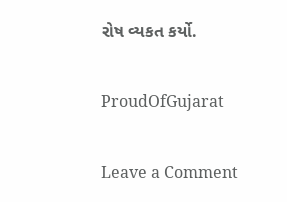રોષ વ્યકત કર્યો.

ProudOfGujarat

Leave a Comment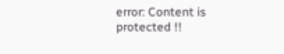error: Content is protected !!